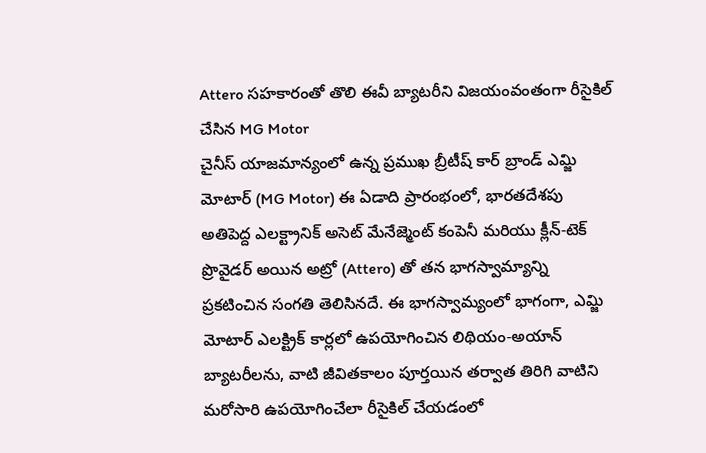Attero సహకారంతో తొలి ఈవీ బ్యాటరీని విజయంవంతంగా రీసైకిల్ చేసిన MG Motor
చైనీస్ యాజమాన్యంలో ఉన్న ప్రముఖ బ్రీటీష్ కార్ బ్రాండ్ ఎమ్జి మోటార్ (MG Motor) ఈ ఏడాది ప్రారంభంలో, భారతదేశపు అతిపెద్ద ఎలక్ట్రానిక్ అసెట్ మేనేజ్మెంట్ కంపెనీ మరియు క్లీన్-టెక్ ప్రొవైడర్ అయిన అట్రో (Attero) తో తన భాగస్వామ్యాన్ని ప్రకటించిన సంగతి తెలిసినదే. ఈ భాగస్వామ్యంలో భాగంగా, ఎమ్జి మోటార్ ఎలక్ట్రిక్ కార్లలో ఉపయోగించిన లిథియం-అయాన్ బ్యాటరీలను, వాటి జీవితకాలం పూర్తయిన తర్వాత తిరిగి వాటిని మరోసారి ఉపయోగించేలా రీసైకిల్ చేయడంలో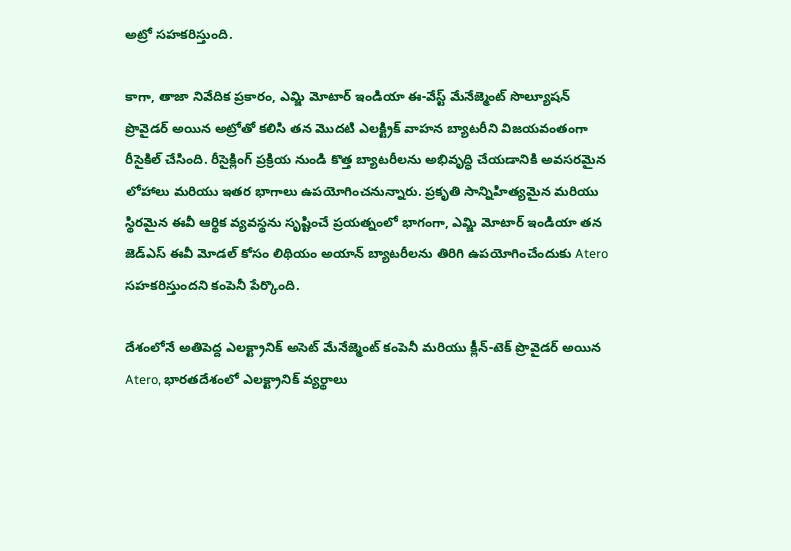అట్రో సహకరిస్తుంది.

కాగా, తాజా నివేదిక ప్రకారం, ఎమ్జి మోటార్ ఇండియా ఈ-వేస్ట్ మేనేజ్మెంట్ సొల్యూషన్ ప్రొవైడర్ అయిన అట్రోతో కలిసి తన మొదటి ఎలక్ట్రిక్ వాహన బ్యాటరీని విజయవంతంగా రీసైకిల్ చేసింది. రీసైక్లింగ్ ప్రక్రియ నుండి కొత్త బ్యాటరీలను అభివృద్ధి చేయడానికి అవసరమైన లోహాలు మరియు ఇతర భాగాలు ఉపయోగించనున్నారు. ప్రకృతి సాన్నిహిత్యమైన మరియు స్థిరమైన ఈవీ ఆర్థిక వ్యవస్థను సృష్టించే ప్రయత్నంలో భాగంగా, ఎమ్జి మోటార్ ఇండియా తన జెడ్ఎస్ ఈవీ మోడల్ కోసం లిథియం అయాన్ బ్యాటరీలను తిరిగి ఉపయోగించేందుకు Atero సహకరిస్తుందని కంపెనీ పేర్కొంది.

దేశంలోనే అతిపెద్ద ఎలక్ట్రానిక్ అసెట్ మేనేజ్మెంట్ కంపెనీ మరియు క్లీన్-టెక్ ప్రొవైడర్ అయిన Atero, భారతదేశంలో ఎలక్ట్రానిక్ వ్యర్థాలు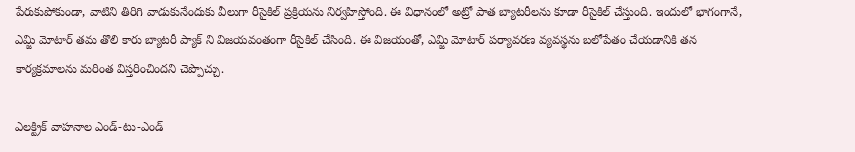పేరుకుపోకుండా, వాటిని తిరిగి వాడుకునేందుకు వీలుగా రీసైకిల్ ప్రక్రియను నిర్వహిస్తోంది. ఈ విధానంలో అట్రో పాత బ్యాటరీలను కూడా రీసైకిల్ చేస్తుంది. ఇందులో భాగంగానే, ఎమ్జి మోటార్ తమ తొలి కారు బ్యాటరీ ప్యాక్ ని విజయవంతంగా రీసైకిల్ చేసింది. ఈ విజయంతో, ఎమ్జి మోటార్ పర్యావరణ వ్యవస్థను బలోపేతం చేయడానికి తన కార్యక్రమాలను మరింత విస్తరించిందని చెప్పొచ్చు.

ఎలక్ట్రిక్ వాహనాల ఎండ్-టు-ఎండ్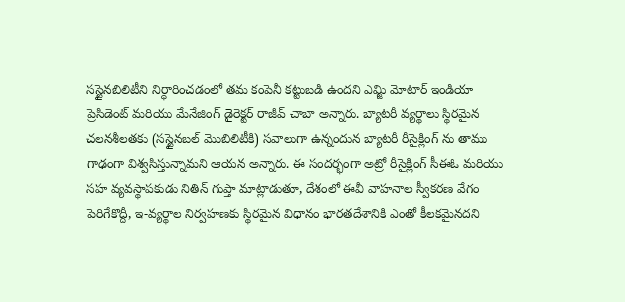సస్టైనబిలిటీని నిర్ధారించడంలో తమ కంపెనీ కట్టుబడి ఉందని ఎమ్జి మోటార్ ఇండియా ప్రెసిడెంట్ మరియు మేనేజింగ్ డైరెక్టర్ రాజీవ్ చాబా అన్నారు. బ్యాటరీ వ్యర్థాలు స్థిరమైన చలనశీలతకు (సస్టైనబల్ మొబిలిటీకి) సవాలుగా ఉన్నందున బ్యాటరీ రీసైక్లింగ్ ను తాము గాఢంగా విశ్వసిస్తున్నామని ఆయన అన్నారు. ఈ సందర్భంగా అట్రో రీసైక్లింగ్ సీఈఓ మరియు సహ వ్యవస్థాపకుడు నితిన్ గుప్తా మాట్లాడుతూ, దేశంలో ఈవీ వాహనాల స్వీకరణ వేగం పెరిగేకొద్దీ, ఇ-వ్యర్థాల నిర్వహణకు స్థిరమైన విధానం భారతదేశానికి ఎంతో కీలకమైనదని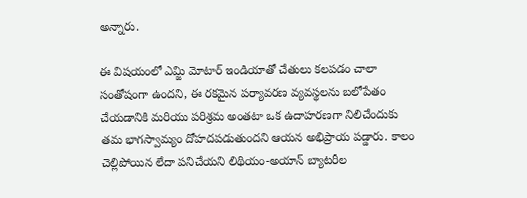అన్నారు.

ఈ విషయంలో ఎమ్జి మోటార్ ఇండియాతో చేతులు కలపడం చాలా సంతోషంగా ఉందని, ఈ రకమైన పర్యావరణ వ్యవస్థలను బలోపేతం చేయడానికి మరియు పరిశ్రమ అంతటా ఒక ఉదాహరణగా నిలిచేందుకు తమ భాగస్వామ్యం దోహదపడుతుందని ఆయన అభిప్రాయ పడ్డారు. కాలం చెల్లిపోయిన లేదా పనిచేయని లిథియం-అయాన్ బ్యాటరీల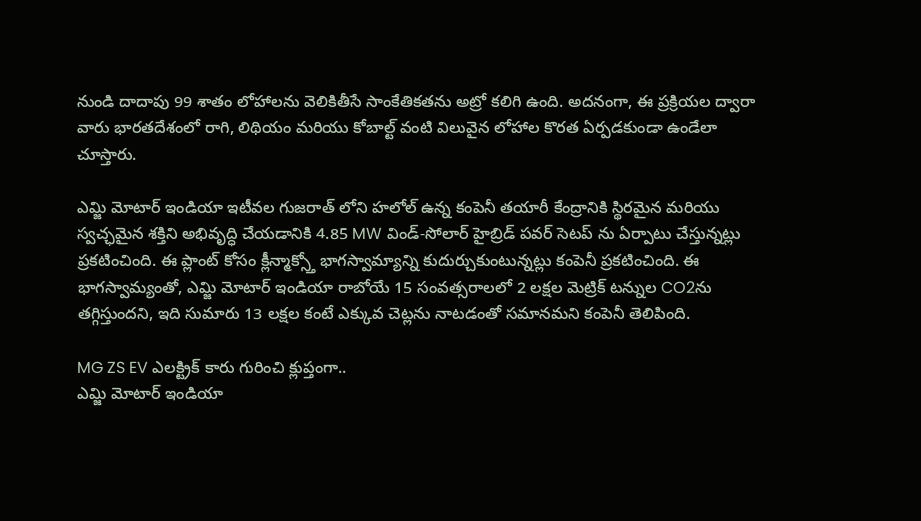నుండి దాదాపు 99 శాతం లోహాలను వెలికితీసే సాంకేతికతను అట్రో కలిగి ఉంది. అదనంగా, ఈ ప్రక్రియల ద్వారా వారు భారతదేశంలో రాగి, లిథియం మరియు కోబాల్ట్ వంటి విలువైన లోహాల కొరత ఏర్పడకుండా ఉండేలా చూస్తారు.

ఎమ్జి మోటార్ ఇండియా ఇటీవల గుజరాత్ లోని హలోల్ ఉన్న కంపెనీ తయారీ కేంద్రానికి స్థిరమైన మరియు స్వచ్ఛమైన శక్తిని అభివృద్ధి చేయడానికి 4.85 MW విండ్-సోలార్ హైబ్రిడ్ పవర్ సెటప్ ను ఏర్పాటు చేస్తున్నట్లు ప్రకటించింది. ఈ ప్లాంట్ కోసం క్లీన్మాక్స్తో భాగస్వామ్యాన్ని కుదుర్చుకుంటున్నట్లు కంపెనీ ప్రకటించింది. ఈ భాగస్వామ్యంతో, ఎమ్జి మోటార్ ఇండియా రాబోయే 15 సంవత్సరాలలో 2 లక్షల మెట్రిక్ టన్నుల CO2ను తగ్గిస్తుందని, ఇది సుమారు 13 లక్షల కంటే ఎక్కువ చెట్లను నాటడంతో సమానమని కంపెనీ తెలిపింది.

MG ZS EV ఎలక్ట్రిక్ కారు గురించి క్లుప్తంగా..
ఎమ్జి మోటార్ ఇండియా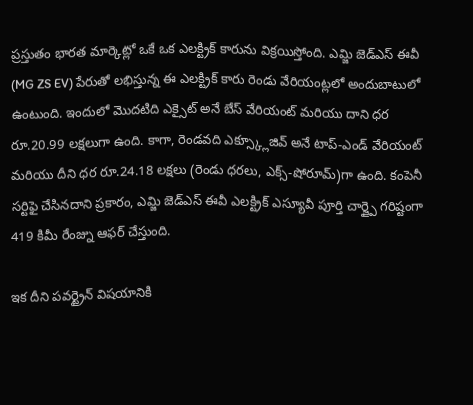ప్రస్తుతం భారత మార్కెట్లో ఒకే ఒక ఎలక్ట్రిక్ కారును విక్రయిస్తోంది. ఎమ్జి జెడ్ఎస్ ఈవీ (MG ZS EV) పేరుతో లభిస్తున్న ఈ ఎలక్ట్రిక్ కారు రెండు వేరియంట్లలో అందుబాటులో ఉంటుంది. ఇందులో మొదటిది ఎక్సైట్ అనే బేస్ వేరియంట్ మరియు దాని ధర రూ.20.99 లక్షలుగా ఉంది. కాగా, రెండవది ఎక్స్క్లూజివ్ అనే టాప్-ఎండ్ వేరియంట్ మరియు దీని ధర రూ.24.18 లక్షలు (రెండు ధరలు, ఎక్స్-షోరూమ్)గా ఉంది. కంపెనీ సర్టిఫై చేసినదాని ప్రకారం, ఎమ్జి జెడ్ఎస్ ఈవీ ఎలక్ట్రిక్ ఎస్యూవీ పూర్తి చార్జ్పై గరిష్టంగా 419 కిమీ రేంజ్ను ఆఫర్ చేస్తుంది.

ఇక దీని పవర్ట్రైన్ విషయానికి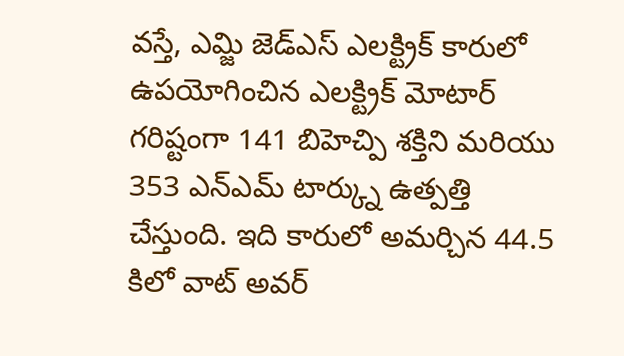వస్తే, ఎమ్జి జెడ్ఎస్ ఎలక్ట్రిక్ కారులో ఉపయోగించిన ఎలక్ట్రిక్ మోటార్ గరిష్టంగా 141 బిహెచ్పి శక్తిని మరియు 353 ఎన్ఎమ్ టార్క్ను ఉత్పత్తి చేస్తుంది. ఇది కారులో అమర్చిన 44.5 కిలో వాట్ అవర్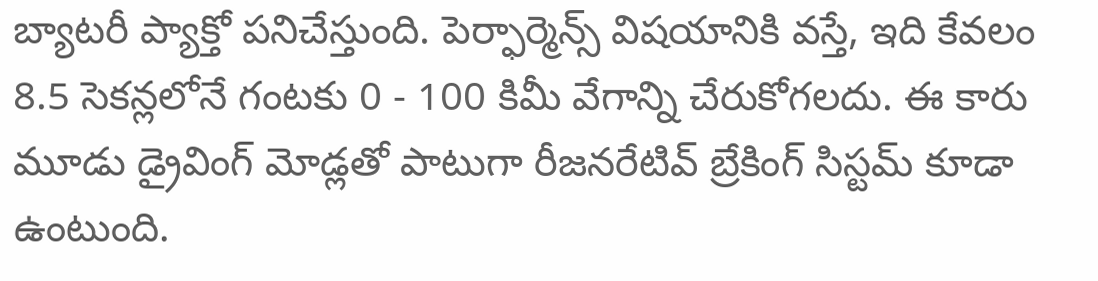బ్యాటరీ ప్యాక్తో పనిచేస్తుంది. పెర్ఫార్మెన్స్ విషయానికి వస్తే, ఇది కేవలం 8.5 సెకన్లలోనే గంటకు 0 - 100 కిమీ వేగాన్ని చేరుకోగలదు. ఈ కారు మూడు డ్రైవింగ్ మోడ్లతో పాటుగా రీజనరేటివ్ బ్రేకింగ్ సిస్టమ్ కూడా ఉంటుంది.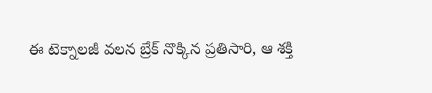ఈ టెక్నాలజీ వలన బ్రేక్ నొక్కిన ప్రతిసారి, ఆ శక్తి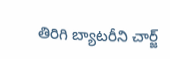తిరిగి బ్యాటరీని చార్జ్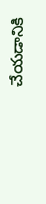చేయడానికి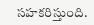సహకరిస్తుంది.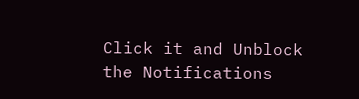Click it and Unblock the Notifications